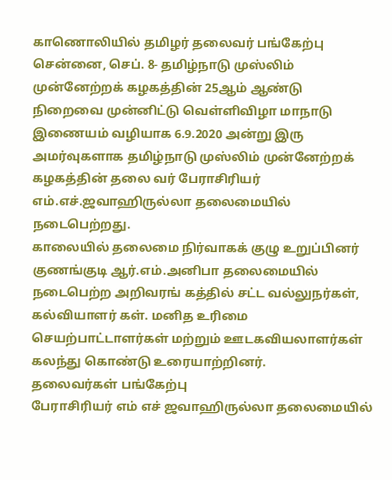காணொலியில் தமிழர் தலைவர் பங்கேற்பு
சென்னை, செப். 8- தமிழ்நாடு முஸ்லிம் முன்னேற்றக் கழகத்தின் 25ஆம் ஆண்டு நிறைவை முன்னிட்டு வெள்ளிவிழா மாநாடு இணையம் வழியாக 6.9.2020 அன்று இரு அமர்வுகளாக தமிழ்நாடு முஸ்லிம் முன்னேற்றக் கழகத்தின் தலை வர் பேராசிரியர் எம்.எச்.ஜவாஹிருல்லா தலைமையில் நடைபெற்றது.
காலையில் தலைமை நிர்வாகக் குழு உறுப்பினர் குணங்குடி ஆர்.எம்.அனிபா தலைமையில் நடைபெற்ற அறிவரங் கத்தில் சட்ட வல்லுநர்கள், கல்வியாளர் கள். மனித உரிமை செயற்பாட்டாளர்கள் மற்றும் ஊடகவியலாளர்கள் கலந்து கொண்டு உரையாற்றினர்.
தலைவர்கள் பங்கேற்பு
பேராசிரியர் எம் எச் ஜவாஹிருல்லா தலைமையில்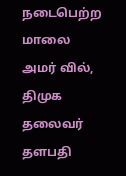நடைபெற்ற மாலை அமர் வில், திமுக தலைவர் தளபதி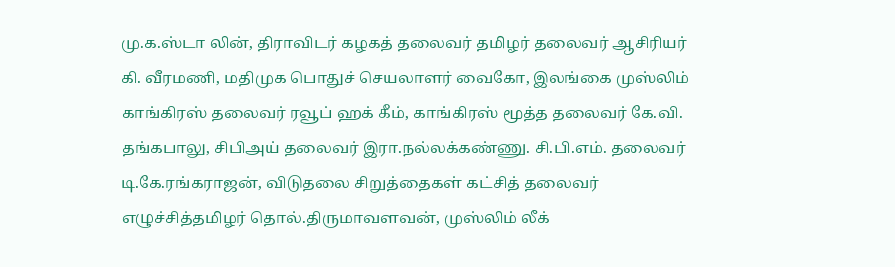மு.க.ஸ்டா லின், திராவிடர் கழகத் தலைவர் தமிழர் தலைவர் ஆசிரியர் கி. வீரமணி, மதிமுக பொதுச் செயலாளர் வைகோ, இலங்கை முஸ்லிம் காங்கிரஸ் தலைவர் ரவூப் ஹக் கீம், காங்கிரஸ் மூத்த தலைவர் கே.வி. தங்கபாலு, சிபிஅய் தலைவர் இரா.நல்லக்கண்ணு. சி.பி.எம். தலைவர் டி.கே.ரங்கராஜன், விடுதலை சிறுத்தைகள் கட்சித் தலைவர் எழுச்சித்தமிழர் தொல்.திருமாவளவன், முஸ்லிம் லீக்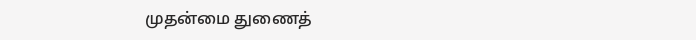முதன்மை துணைத்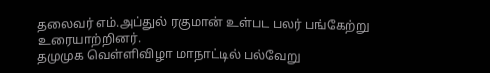தலைவர் எம்.அப்துல் ரகுமான் உள்பட பலர் பங்கேற்று உரையாற்றினர்.
தமுமுக வெள்ளிவிழா மாநாட்டில் பல்வேறு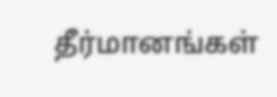தீர்மானங்கள்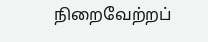நிறைவேற்றப்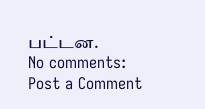பட்டன.
No comments:
Post a Comment